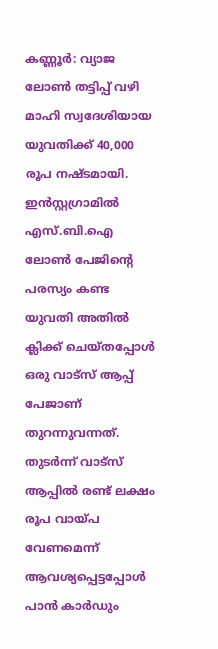കണ്ണൂർ: വ്യാജ ലോൺ തട്ടിപ്പ് വഴി മാഹി സ്വദേശിയായ യുവതിക്ക് 40,000 രൂപ നഷ്ടമായി. ഇൻസ്റ്റഗ്രാമിൽ എസ്.ബി.ഐ ലോൺ പേജിന്റെ പരസ്യം കണ്ട യുവതി അതിൽ ക്ലിക്ക് ചെയ്തപ്പോൾ ഒരു വാട്സ് ആപ്പ് പേജാണ് തുറന്നുവന്നത്. തുടർന്ന് വാട്സ് ആപ്പിൽ രണ്ട് ലക്ഷം രൂപ വായ്പ വേണമെന്ന് ആവശ്യപ്പെട്ടപ്പോൾ പാൻ കാർഡും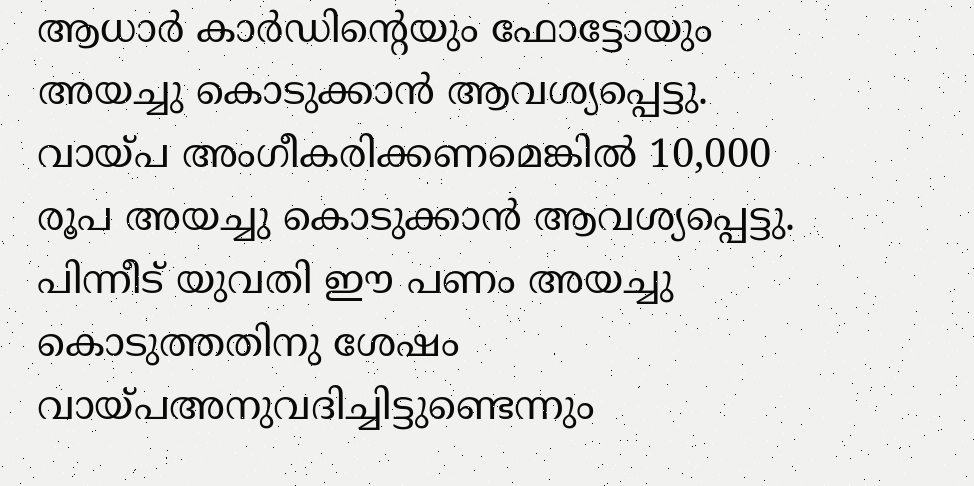ആധാർ കാർഡിന്റെയും ഫോട്ടോയും അയച്ചു കൊടുക്കാൻ ആവശ്യപ്പെട്ടു.
വായ്പ അംഗീകരിക്കണമെങ്കിൽ 10,000 രൂപ അയച്ചു കൊടുക്കാൻ ആവശ്യപ്പെട്ടു. പിന്നീട് യുവതി ഈ പണം അയച്ചു കൊടുത്തതിനു ശേഷം വായ്പഅനുവദിച്ചിട്ടുണ്ടെന്നും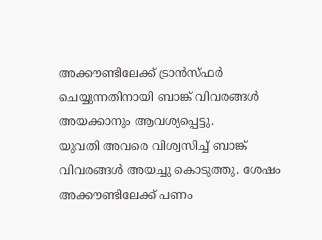അക്കൗണ്ടിലേക്ക് ട്രാൻസ്ഫർ ചെയ്യുന്നതിനായി ബാങ്ക് വിവരങ്ങൾ അയക്കാനും ആവശ്യപ്പെട്ടു.
യുവതി അവരെ വിശ്വസിച്ച് ബാങ്ക് വിവരങ്ങൾ അയച്ചു കൊടുത്തു. ശേഷം അക്കൗണ്ടിലേക്ക് പണം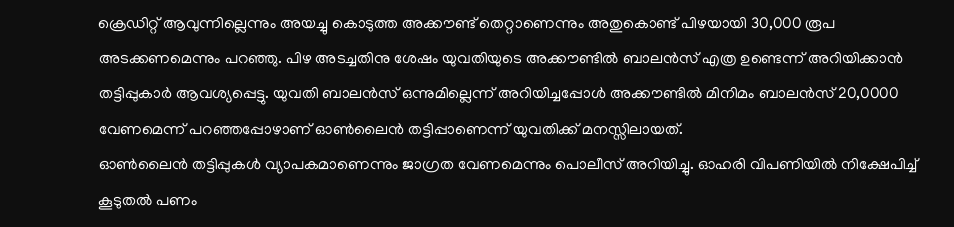ക്രെഡിറ്റ് ആവുന്നില്ലെന്നും അയച്ചു കൊടുത്ത അക്കൗണ്ട് തെറ്റാണെന്നും അതുകൊണ്ട് പിഴയായി 30,000 രൂപ അടക്കണമെന്നും പറഞ്ഞു. പിഴ അടച്ചതിനു ശേഷം യുവതിയുടെ അക്കൗണ്ടിൽ ബാലൻസ് എത്ര ഉണ്ടെന്ന് അറിയിക്കാൻ തട്ടിപ്പുകാർ ആവശ്യപ്പെട്ടു. യുവതി ബാലൻസ് ഒന്നുമില്ലെന്ന് അറിയിച്ചപ്പോൾ അക്കൗണ്ടിൽ മിനിമം ബാലൻസ് 20,0000 വേണമെന്ന് പറഞ്ഞപ്പോഴാണ് ഓൺലൈൻ തട്ടിപ്പാണെന്ന് യുവതിക്ക് മനസ്സിലായത്.
ഓൺലൈൻ തട്ടിപ്പുകൾ വ്യാപകമാണെന്നും ജാഗ്രത വേണമെന്നും പൊലീസ് അറിയിച്ചു. ഓഹരി വിപണിയിൽ നിക്ഷേപിച്ച് കൂടുതൽ പണം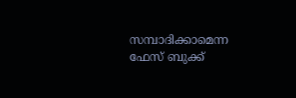സമ്പാദിക്കാമെന്ന ഫേസ് ബുക്ക്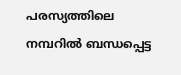പരസ്യത്തിലെ നമ്പറിൽ ബന്ധപ്പെട്ട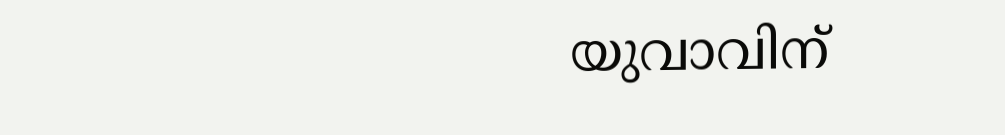യുവാവിന്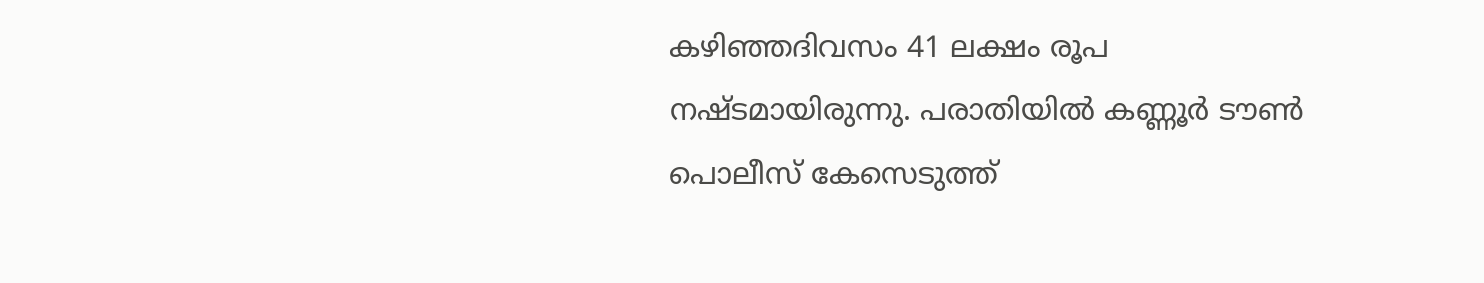കഴിഞ്ഞദിവസം 41 ലക്ഷം രൂപ നഷ്ടമായിരുന്നു. പരാതിയിൽ കണ്ണൂർ ടൗൺ പൊലീസ് കേസെടുത്ത്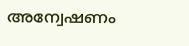അന്വേഷണം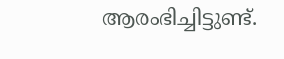ആരംഭിച്ചിട്ടുണ്ട്.